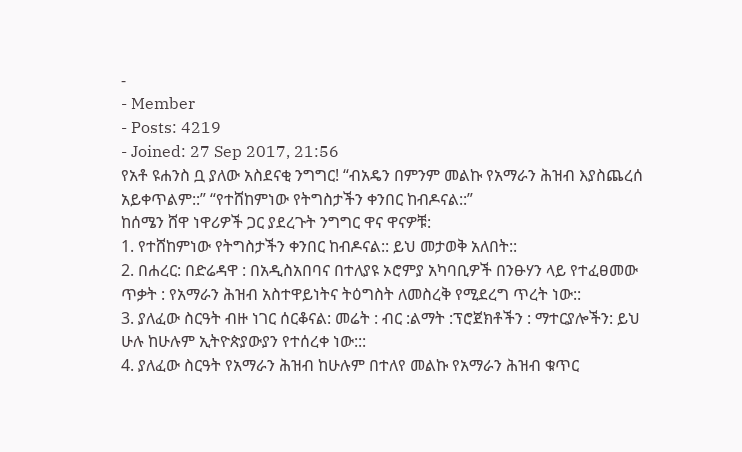-
- Member
- Posts: 4219
- Joined: 27 Sep 2017, 21:56
የአቶ ዩሐንስ ቧ ያለው አስደናቂ ንግግር! “ብአዴን በምንም መልኩ የአማራን ሕዝብ እያስጨረሰ አይቀጥልም::” “የተሸከምነው የትግስታችን ቀንበር ከብዶናል::”
ከሰሜን ሸዋ ነዋሪዎች ጋር ያደረጉት ንግግር ዋና ዋናዎቹ:
1. የተሸከምነው የትግስታችን ቀንበር ከብዶናል:: ይህ መታወቅ አለበት::
2. በሐረር: በድሬዳዋ : በአዲስአበባና በተለያዩ ኦሮምያ አካባቢዎች በንፁሃን ላይ የተፈፀመው ጥቃት : የአማራን ሕዝብ አስተዋይነትና ትዕግስት ለመስረቅ የሚደረግ ጥረት ነው::
3. ያለፈው ስርዓት ብዙ ነገር ሰርቆናል: መሬት : ብር :ልማት :ፕሮጀክቶችን : ማተርያሎችን: ይህ ሁሉ ከሁሉም ኢትዮጵያውያን የተሰረቀ ነው:::
4. ያለፈው ስርዓት የአማራን ሕዝብ ከሁሉም በተለየ መልኩ የአማራን ሕዝብ ቁጥር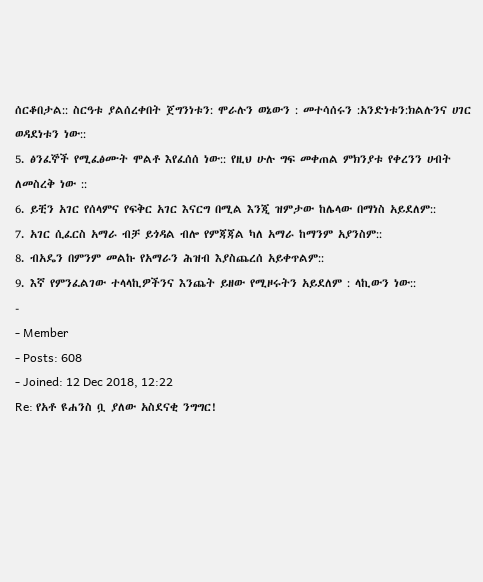ሰርቆበታል:: ስርዓቱ ያልሰረቀበት ጀግንነቱን: ሞራሉን ወኔውን : መተሳሰሩን :አንድነቱን:ክልሉንና ሀገር ወዳደነቱን ነው::
5. ፅንፈኞች የሚፈፅሙት ሞልቶ እየፈሰሰ ነው:: የዚህ ሁሉ ግፍ መቀጠል ምክንያቱ የቀረንን ሀብት ለመስረቅ ነው ::
6. ይቺን አገር የሰላምና የፍቅር አገር እናርግ በሚል እንጂ ዝምታው ከሌላው በማነስ አይደለም::
7. አገር ሲፈርስ አማራ ብቻ ይጎዳል ብሎ የምጃጃል ካለ አማራ ከማንም አያንስም::
8. ብአዴን በምንም መልኩ የአማራን ሕዝብ እያስጨረሰ አይቀጥልም::
9. እኛ የምንፈልገው ተላላኪዎችንና እንጨት ይዘው የሚዞሩትን አይደለም : ላኪውን ነው::
-
- Member
- Posts: 608
- Joined: 12 Dec 2018, 12:22
Re: የአቶ ዩሐንስ ቧ ያለው አስደናቂ ንግግር!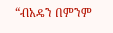“ብአዴን በምንም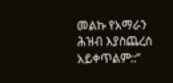መልኩ የአማራን ሕዝብ እያስጨረሰ አይቀጥልም::”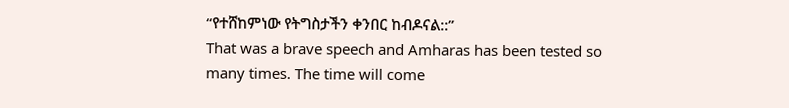“የተሸከምነው የትግስታችን ቀንበር ከብዶናል::”
That was a brave speech and Amharas has been tested so many times. The time will come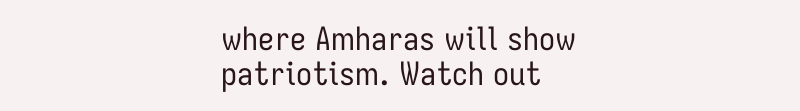where Amharas will show patriotism. Watch out